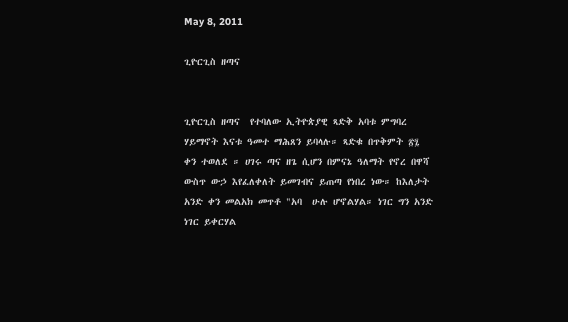May 8, 2011

ጊዮርጊስ ዘጣና


ጊዮርጊስ ዘጣና  የተባለው ኢትዮጵያዊ ጻድቅ አባቱ ምግባረ ሃይማኖት እናቱ ዓመተ ማሕጸን ይባላሉ። ጻድቁ በጥቅምት ፳፯ ቀን ተወለደ ። ሀገሩ ጣና ዘጌ ሲሆን በምናኔ ዓለማት የኖረ በዋሻ ውስጥ ውኃ እየፈለቀለት ይመገብና ይጠጣ የነበረ ነው። ከእለታት አንድ ቀን መልአክ መጥቶ "አባ  ሁሉ ሆኖልሃል። ነገር ግን አንድ ነገር ይቀርሃል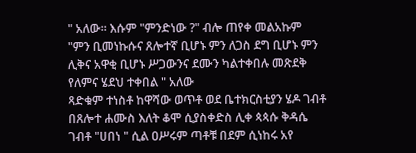" አለው። እሱም "ምንድነው ?" ብሎ ጠየቀ መልአኩም "ምን ቢመነኩሱና ጸሎተኛ ቢሆኑ ምን ለጋስ ደግ ቢሆኑ ምን ሊቅና አዋቂ ቢሆኑ ሥጋውንና ደሙን ካልተቀበሉ መጽደቅ የለምና ሄደህ ተቀበል " አለው
ጻድቁም ተነስቶ ከዋሻው ወጥቶ ወደ ቤተክርስቲያን ሄዶ ገብቶ በጸሎተ ሐሙስ እለት ቆሞ ሲያስቀድስ ሊቀ ጳጳሱ ቅዳሴ ገብቶ "ሀበነ " ሲል ዐሥሩም ጣቶቹ በደም ሲነከሩ አየ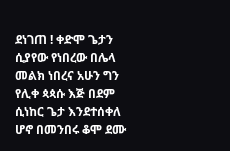ደነገጠ ! ቀድሞ ጌታን ሲያየው የነበረው በሌላ መልክ ነበረና አሁን ግን የሊቀ ጳጳሱ እጅ በደም ሲነከር ጌታ እንደተሰቀለ ሆኖ በመንበሩ ቆሞ ደሙ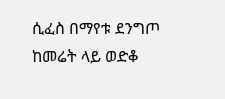ሲፈስ በማየቱ ደንግጦ ከመሬት ላይ ወድቆ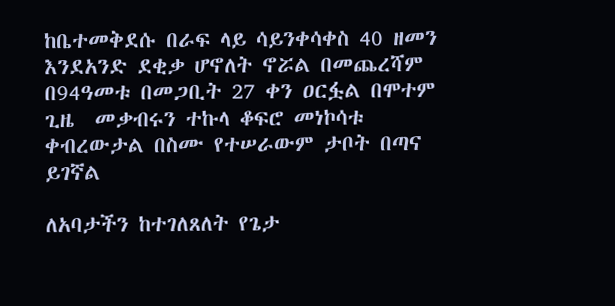ከቤተመቅደሱ በራፍ ላይ ሳይንቀሳቀስ 40 ዘመን እንደአንድ ደቂቃ ሆኖለት ኖሯል በመጨረሻም በ94ዓመቱ በመጋቢት 27 ቀን ዐርፏል በሞተም ጊዜ  መቃብሩን ተኩላ ቆፍሮ መነኮሳቱ ቀብረውታል በስሙ የተሠራውም ታቦት በጣና ይገኛል

ለአባታችን ከተገለጸለት የጌታ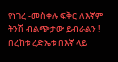የነገረ -መስቀሉ ፍቅር ለእኛም ትንሽ ብልጭታው ይብራልን ! በረከቱ ረድኤቱ በእኛ ላይ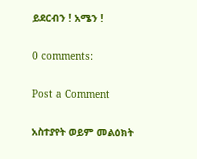ይደርብን ! አሜን !

0 comments:

Post a Comment

አስተያየት ወይም መልዕክት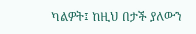ካልዎት፤ ከዚህ በታች ያለውን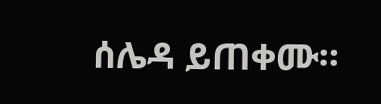ሰሌዳ ይጠቀሙ።